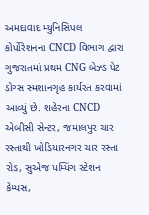અમદાવાદ મ્યુનિસિપલ કોર્પોરેશનના CNCD વિભાગ દ્વારા ગુજરાતમાં પ્રથમ CNG બેઝ્ડ પેટ ડોગ્સ સ્મશાનગૃહ કાર્યરત કરવામાં આવ્યું છે. શહેરના CNCD એબીસી સેન્ટર, જમાલપુર ચાર રસ્તાથી ખોડિયારનગર ચાર રસ્તા રોડ, સુએજ પમ્પિંગ સ્ટેશન કેમ્પસ,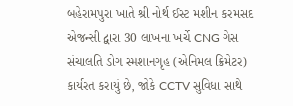બહેરામપુરા ખાતે શ્રી નોર્થ ઈસ્ટ મશીન કરમસદ એજન્સી દ્વારા 30 લાખના ખર્ચે CNG ગેસ સંચાલતિ ડોગ સ્મશાનગૃહ (એનિમલ ક્રિમેટર) કાર્યરત કરાયું છે, જોકે CCTV સુવિધા સાથે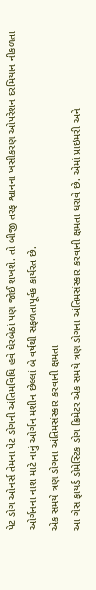પેટ ડોગ ઓનર્સ તેમના પેટ ડોગની અંતિમવિધિ હવે ઘેરબેઠાં પણ જોઈ શખશે. તો બીજી તરફ શ્વાનના ખસીકરણ ઓપરેશન દરમિયાન નીકળતા ઓર્ગનના નાશ માટે નાનું ઓર્ગન મશીન છેલ્લાં બે વર્ષથી સફળતાપૂર્વક કાર્યરત છે.
એક સમયે ત્રણ ડોગના અંતિમસંસ્કાર કરવાની ક્ષમતા
આ ગેસ ફાયર્ડ ડોમેસ્ટિક ડોગ ક્રિમેટર એક સમયે ત્રણ ડોગના અંતિમસંસ્કાર કરવાની ક્ષમતા ધરાવે છે. એમાં પ્રાઇમરી અને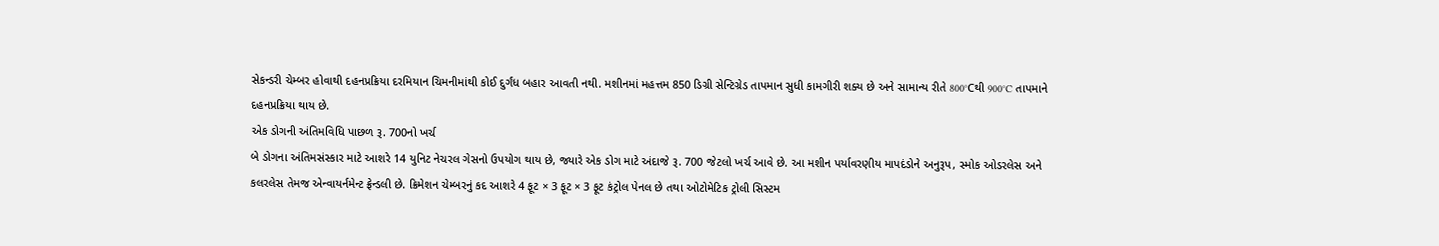સેકન્ડરી ચેમ્બર હોવાથી દહનપ્રક્રિયા દરમિયાન ચિમનીમાંથી કોઈ દુર્ગંધ બહાર આવતી નથી. મશીનમાં મહત્તમ 850 ડિગ્રી સેન્ટિગ્રેડ તાપમાન સુધી કામગીરી શક્ય છે અને સામાન્ય રીતે 800°Cથી 900°C તાપમાને દહનપ્રક્રિયા થાય છે.
એક ડોગની અંતિમવિધિ પાછળ રૂ. 700નો ખર્ચ
બે ડોગના અંતિમસંસ્કાર માટે આશરે 14 યુનિટ નેચરલ ગેસનો ઉપયોગ થાય છે, જ્યારે એક ડોગ માટે અંદાજે રૂ. 700 જેટલો ખર્ચ આવે છે. આ મશીન પર્યાવરણીય માપદંડોને અનુરૂપ, સ્મોક ઓડરલેસ અને કલરલેસ તેમજ એન્વાયર્નમેન્ટ ફ્રેન્ડલી છે. ક્રિમેશન ચેમ્બરનું કદ આશરે 4 ફૂટ × 3 ફૂટ × 3 ફૂટ કંટ્રોલ પેનલ છે તથા ઓટોમેટિક ટ્રોલી સિસ્ટમ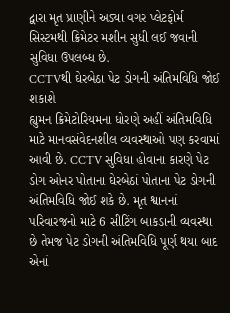દ્વારા મૃત પ્રાણીને અડ્યા વગર પ્લેટફોર્મ સિસ્ટમથી ક્રિમેટર મશીન સુધી લઈ જવાની સુવિધા ઉપલબ્ધ છે.
CCTVથી ઘેરબેઠા પેટ ડોગની અંતિમવિધિ જોઈ શકાશે
હ્યુમન ક્રિમેટોરિયમના ધોરણે અહીં અંતિમવિધિ માટે માનવસંવેદનશીલ વ્યવસ્થાઓ પણ કરવામાં આવી છે. CCTV સુવિધા હોવાના કારણે પેટ ડોગ ઓનર પોતાના ઘેરબેઠાં પોતાના પેટ ડોગની અંતિમવિધિ જોઈ શકે છે. મૃત શ્વાનનાં પરિવારજનો માટે 6 સીટિંગ બાકડાની વ્યવસ્થા છે તેમજ પેટ ડોગની અંતિમવિધિ પૂર્ણ થયા બાદ એનાં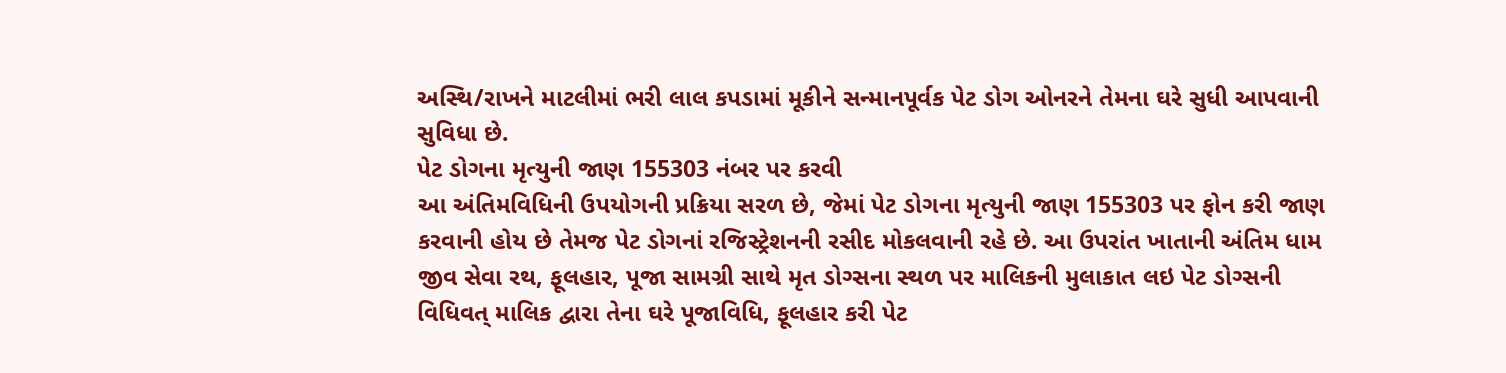અસ્થિ/રાખને માટલીમાં ભરી લાલ કપડામાં મૂકીને સન્માનપૂર્વક પેટ ડોગ ઓનરને તેમના ઘરે સુધી આપવાની સુવિધા છે.
પેટ ડોગના મૃત્યુની જાણ 155303 નંબર પર કરવી
આ અંતિમવિધિની ઉપયોગની પ્રક્રિયા સરળ છે, જેમાં પેટ ડોગના મૃત્યુની જાણ 155303 પર ફોન કરી જાણ કરવાની હોય છે તેમજ પેટ ડોગનાં રજિસ્ટ્રેશનની રસીદ મોકલવાની રહે છે. આ ઉપરાંત ખાતાની અંતિમ ધામ જીવ સેવા રથ, ફૂલહાર, પૂજા સામગ્રી સાથે મૃત ડોગ્સના સ્થળ પર માલિકની મુલાકાત લઇ પેટ ડોગ્સની વિધિવત્ માલિક દ્વારા તેના ઘરે પૂજાવિધિ, ફૂલહાર કરી પેટ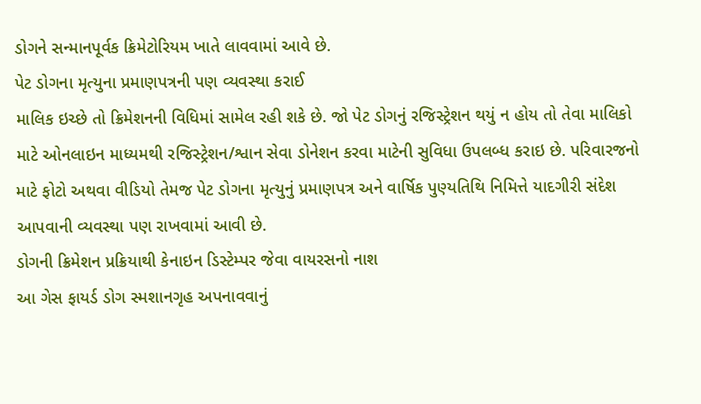ડોગને સન્માનપૂર્વક ક્રિમેટોરિયમ ખાતે લાવવામાં આવે છે.
પેટ ડોગના મૃત્યુના પ્રમાણપત્રની પણ વ્યવસ્થા કરાઈ
માલિક ઇચ્છે તો ક્રિમેશનની વિધિમાં સામેલ રહી શકે છે. જો પેટ ડોગનું રજિસ્ટ્રેશન થયું ન હોય તો તેવા માલિકો માટે ઓનલાઇન માધ્યમથી રજિસ્ટ્રેશન/શ્વાન સેવા ડોનેશન કરવા માટેની સુવિધા ઉપલબ્ધ કરાઇ છે. પરિવારજનો માટે ફોટો અથવા વીડિયો તેમજ પેટ ડોગના મૃત્યુનું પ્રમાણપત્ર અને વાર્ષિક પુણ્યતિથિ નિમિત્તે યાદગીરી સંદેશ આપવાની વ્યવસ્થા પણ રાખવામાં આવી છે.
ડોગની ક્રિમેશન પ્રક્રિયાથી કેનાઇન ડિસ્ટેમ્પર જેવા વાયરસનો નાશ
આ ગેસ ફાયર્ડ ડોગ સ્મશાનગૃહ અપનાવવાનું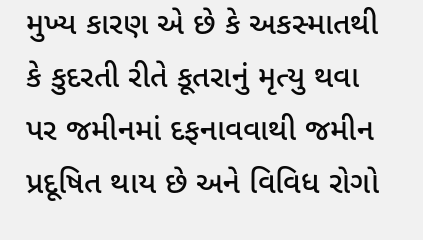મુખ્ય કારણ એ છે કે અકસ્માતથી કે કુદરતી રીતે કૂતરાનું મૃત્યુ થવા પર જમીનમાં દફનાવવાથી જમીન પ્રદૂષિત થાય છે અને વિવિધ રોગો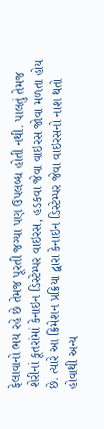ફેલાવાનો ભય રહે છે તેમજ પૂરતી જગ્યા પણ ઉપલબ્ધ હોતી નથી. પાલતું તેમજ શેરીનાં કૂતરાંમાં કેનાઇન ડિસ્ટેમ્પર વાઇરસ, હડકવા જેવા વાઇરસ જોવા મળતા હોય છે. ત્યારે આ ક્રિમેશન પ્રક્રિયા દ્વારા કેનાઇન ડિસ્ટેમ્પર જેવા વાઇરસનો નાશ થતો હોવાથી અન્ય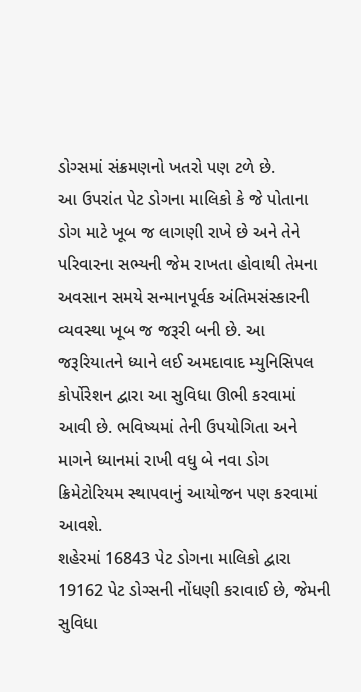ડોગ્સમાં સંક્રમણનો ખતરો પણ ટળે છે.
આ ઉપરાંત પેટ ડોગના માલિકો કે જે પોતાના ડોગ માટે ખૂબ જ લાગણી રાખે છે અને તેને પરિવારના સભ્યની જેમ રાખતા હોવાથી તેમના અવસાન સમયે સન્માનપૂર્વક અંતિમસંસ્કારની વ્યવસ્થા ખૂબ જ જરૂરી બની છે. આ જરૂરિયાતને ધ્યાને લઈ અમદાવાદ મ્યુનિસિપલ કોર્પોરેશન દ્વારા આ સુવિધા ઊભી કરવામાં આવી છે. ભવિષ્યમાં તેની ઉપયોગિતા અને માગને ધ્યાનમાં રાખી વધુ બે નવા ડોગ ક્રિમેટોરિયમ સ્થાપવાનું આયોજન પણ કરવામાં આવશે.
શહેરમાં 16843 પેટ ડોગના માલિકો દ્વારા 19162 પેટ ડોગ્સની નોંધણી કરાવાઈ છે, જેમની સુવિધા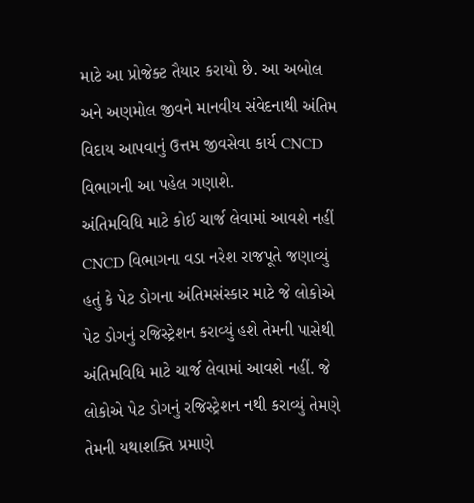માટે આ પ્રોજેક્ટ તૈયાર કરાયો છે. આ અબોલ અને અણમોલ જીવને માનવીય સંવેદનાથી અંતિમ વિદાય આપવાનું ઉત્તમ જીવસેવા કાર્ય CNCD વિભાગની આ પહેલ ગણાશે.
અંતિમવિધિ માટે કોઈ ચાર્જ લેવામાં આવશે નહીં
CNCD વિભાગના વડા નરેશ રાજપૂતે જણાવ્યું હતું કે પેટ ડોગના અંતિમસંસ્કાર માટે જે લોકોએ પેટ ડોગનું રજિસ્ટ્રેશન કરાવ્યું હશે તેમની પાસેથી અંતિમવિધિ માટે ચાર્જ લેવામાં આવશે નહીં. જે લોકોએ પેટ ડોગનું રજિસ્ટ્રેશન નથી કરાવ્યું તેમણે તેમની યથાશક્તિ પ્રમાણે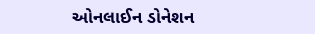ઓનલાઈન ડોનેશન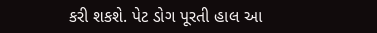કરી શકશે. પેટ ડોગ પૂરતી હાલ આ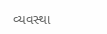વ્યવસ્થા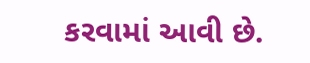કરવામાં આવી છે.